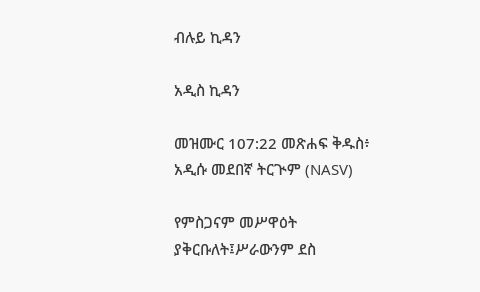ብሉይ ኪዳን

አዲስ ኪዳን

መዝሙር 107:22 መጽሐፍ ቅዱስ፥ አዲሱ መደበኛ ትርጒም (NASV)

የምስጋናም መሥዋዕት ያቅርቡለት፤ሥራውንም ደስ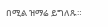በሚል ዝማሬ ይግለጹ።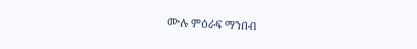ሙሉ ምዕራፍ ማንበብ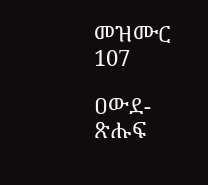መዝሙር 107

ዐውደ-ጽሑፍ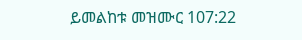ይመልከቱ መዝሙር 107:22